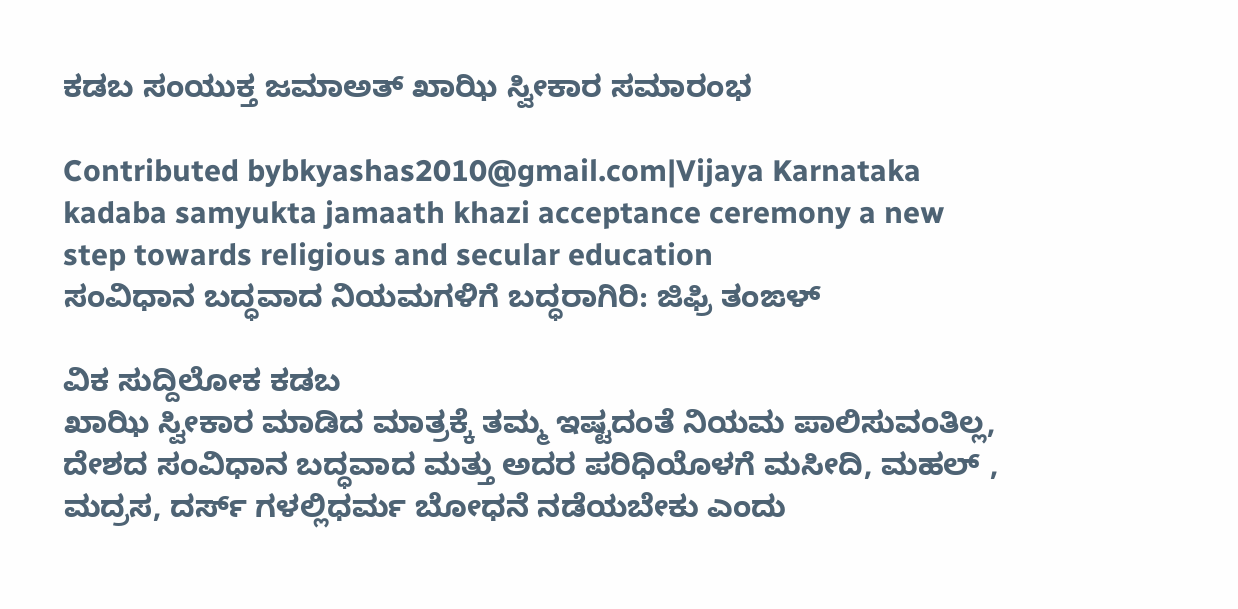ಕಡಬ ಸಂಯುಕ್ತ ಜಮಾಅತ್ ಖಾಝಿ ಸ್ವೀಕಾರ ಸಮಾರಂಭ

Contributed bybkyashas2010@gmail.com|Vijaya Karnataka
kadaba samyukta jamaath khazi acceptance ceremony a new step towards religious and secular education
ಸಂವಿಧಾನ ಬದ್ಧವಾದ ನಿಯಮಗಳಿಗೆ ಬದ್ಧರಾಗಿರಿ: ಜಿಫ್ರಿ ತಂಙಳ್

ವಿಕ ಸುದ್ದಿಲೋಕ ಕಡಬ
ಖಾಝಿ ಸ್ವೀಕಾರ ಮಾಡಿದ ಮಾತ್ರಕ್ಕೆ ತಮ್ಮ ಇಷ್ಟದಂತೆ ನಿಯಮ ಪಾಲಿಸುವಂತಿಲ್ಲ, ದೇಶದ ಸಂವಿಧಾನ ಬದ್ಧವಾದ ಮತ್ತು ಅದರ ಪರಿಧಿಯೊಳಗೆ ಮಸೀದಿ, ಮಹಲ್ , ಮದ್ರಸ, ದರ್ಸ್ ಗಳಲ್ಲಿಧರ್ಮ ಬೋಧನೆ ನಡೆಯಬೇಕು ಎಂದು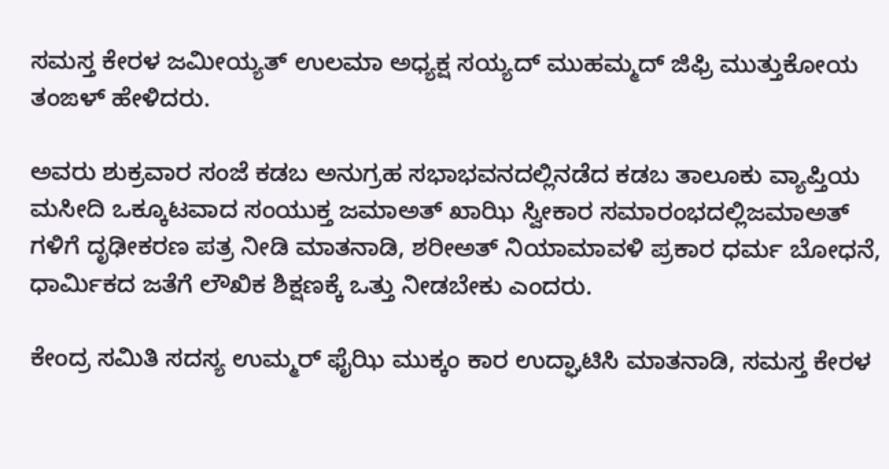ಸಮಸ್ತ ಕೇರಳ ಜಮೀಯ್ಯತ್ ಉಲಮಾ ಅಧ್ಯಕ್ಷ ಸಯ್ಯದ್ ಮುಹಮ್ಮದ್ ಜಿಫ್ರಿ ಮುತ್ತುಕೋಯ ತಂಙಳ್ ಹೇಳಿದರು.

ಅವರು ಶುಕ್ರವಾರ ಸಂಜೆ ಕಡಬ ಅನುಗ್ರಹ ಸಭಾಭವನದಲ್ಲಿನಡೆದ ಕಡಬ ತಾಲೂಕು ವ್ಯಾಪ್ತಿಯ ಮಸೀದಿ ಒಕ್ಕೂಟವಾದ ಸಂಯುಕ್ತ ಜಮಾಅತ್ ಖಾಝಿ ಸ್ವೀಕಾರ ಸಮಾರಂಭದಲ್ಲಿಜಮಾಅತ್ ಗಳಿಗೆ ದೃಢೀಕರಣ ಪತ್ರ ನೀಡಿ ಮಾತನಾಡಿ, ಶರೀಅತ್ ನಿಯಾಮಾವಳಿ ಪ್ರಕಾರ ಧರ್ಮ ಬೋಧನೆ, ಧಾರ್ಮಿಕದ ಜತೆಗೆ ಲೌಖಿಕ ಶಿಕ್ಷಣಕ್ಕೆ ಒತ್ತು ನೀಡಬೇಕು ಎಂದರು.

ಕೇಂದ್ರ ಸಮಿತಿ ಸದಸ್ಯ ಉಮ್ಮರ್ ಫೈಝಿ ಮುಕ್ಕಂ ಕಾರ ಉದ್ಘಾಟಿಸಿ ಮಾತನಾಡಿ, ಸಮಸ್ತ ಕೇರಳ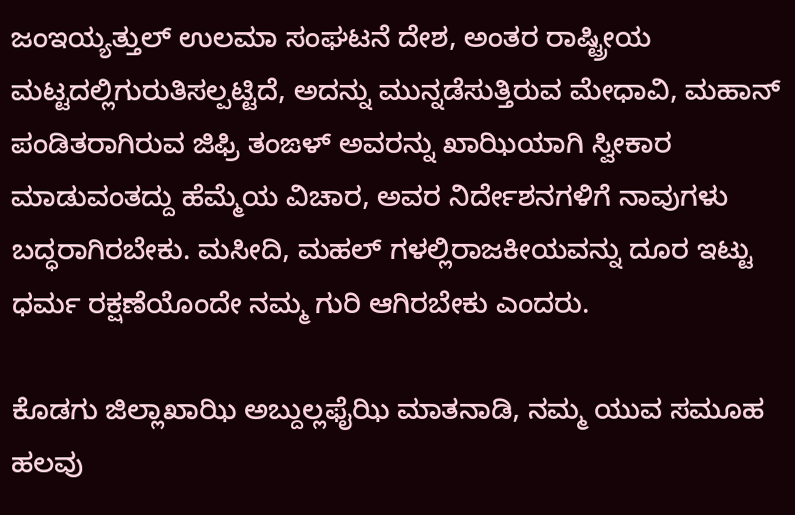ಜಂಇಯ್ಯತ್ತುಲ್ ಉಲಮಾ ಸಂಘಟನೆ ದೇಶ, ಅಂತರ ರಾಷ್ಟ್ರೀಯ ಮಟ್ಟದಲ್ಲಿಗುರುತಿಸಲ್ಪಟ್ಟಿದೆ, ಅದನ್ನು ಮುನ್ನಡೆಸುತ್ತಿರುವ ಮೇಧಾವಿ, ಮಹಾನ್ ಪಂಡಿತರಾಗಿರುವ ಜಿಫ್ರಿ ತಂಙಳ್ ಅವರನ್ನು ಖಾಝಿಯಾಗಿ ಸ್ವೀಕಾರ ಮಾಡುವಂತದ್ದು ಹೆಮ್ಮೆಯ ವಿಚಾರ, ಅವರ ನಿರ್ದೇಶನಗಳಿಗೆ ನಾವುಗಳು ಬದ್ಧರಾಗಿರಬೇಕು. ಮಸೀದಿ, ಮಹಲ್ ಗಳಲ್ಲಿರಾಜಕೀಯವನ್ನು ದೂರ ಇಟ್ಟು ಧರ್ಮ ರಕ್ಷಣೆಯೊಂದೇ ನಮ್ಮ ಗುರಿ ಆಗಿರಬೇಕು ಎಂದರು.

ಕೊಡಗು ಜಿಲ್ಲಾಖಾಝಿ ಅಬ್ದುಲ್ಲಫೈಝಿ ಮಾತನಾಡಿ, ನಮ್ಮ ಯುವ ಸಮೂಹ ಹಲವು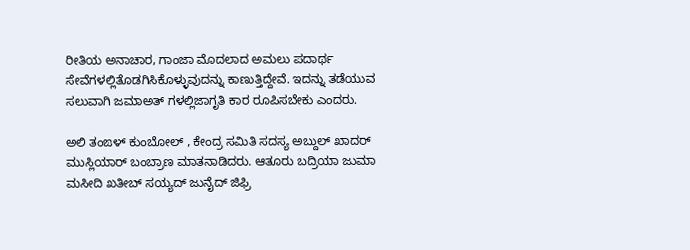ರೀತಿಯ ಅನಾಚಾರ, ಗಾಂಜಾ ಮೊದಲಾದ ಅಮಲು ಪದಾರ್ಥ ಸೇವೆಗಳಲ್ಲಿತೊಡಗಿಸಿಕೊಳ್ಳುವುದನ್ನು ಕಾಣುತ್ತಿದ್ದೇವೆ. ಇದನ್ನು ತಡೆಯುವ ಸಲುವಾಗಿ ಜಮಾಅತ್ ಗಳಲ್ಲಿಜಾಗೃತಿ ಕಾರ ರೂಪಿಸಬೇಕು ಎಂದರು.

ಅಲಿ ತಂಙಳ್ ಕುಂಬೋಲ್ , ಕೇಂದ್ರ ಸಮಿತಿ ಸದಸ್ಯ ಅಬ್ದುಲ್ ಖಾದರ್ ಮುಸ್ಲಿಯಾರ್ ಬಂಬ್ರಾಣ ಮಾತನಾಡಿದರು. ಆತೂರು ಬದ್ರಿಯಾ ಜುಮಾ ಮಸೀದಿ ಖತೀಬ್ ಸಯ್ಯದ್ ಜುನೈದ್ ಜಿಫ್ರಿ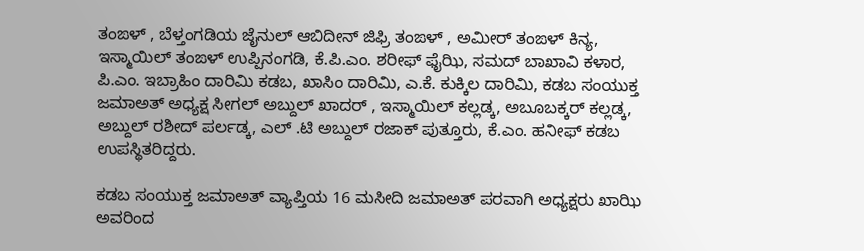ತಂಙಳ್ , ಬೆಳ್ತಂಗಡಿಯ ಜೈನುಲ್ ಆಬಿದೀನ್ ಜಿಫ್ರಿ ತಂಙಳ್ , ಅಮೀರ್ ತಂಙಳ್ ಕಿನ್ಯ, ಇಸ್ಮಾಯಿಲ್ ತಂಙಳ್ ಉಪ್ಪಿನಂಗಡಿ, ಕೆ.ಪಿ.ಎಂ. ಶರೀಫ್ ಫೈಝಿ, ಸಮದ್ ಬಾಖಾವಿ ಕಳಾರ, ಪಿ.ಎಂ. ಇಬ್ರಾಹಿಂ ದಾರಿಮಿ ಕಡಬ, ಖಾಸಿಂ ದಾರಿಮಿ, ಎ.ಕೆ. ಕುಕ್ಕಿಲ ದಾರಿಮಿ, ಕಡಬ ಸಂಯುಕ್ತ ಜಮಾಅತ್ ಅಧ್ಯಕ್ಷ ಸೀಗಲ್ ಅಬ್ದುಲ್ ಖಾದರ್ , ಇಸ್ಮಾಯಿಲ್ ಕಲ್ಲಡ್ಕ, ಅಬೂಬಕ್ಕರ್ ಕಲ್ಲಡ್ಕ, ಅಬ್ದುಲ್ ರಶೀದ್ ಪರ್ಲಡ್ಕ, ಎಲ್ .ಟಿ ಅಬ್ದುಲ್ ರಜಾಕ್ ಪುತ್ತೂರು, ಕೆ.ಎಂ. ಹನೀಫ್ ಕಡಬ ಉಪಸ್ಥಿತರಿದ್ದರು.

ಕಡಬ ಸಂಯುಕ್ತ ಜಮಾಅತ್ ವ್ಯಾಪ್ತಿಯ 16 ಮಸೀದಿ ಜಮಾಅತ್ ಪರವಾಗಿ ಅಧ್ಯಕ್ಷರು ಖಾಝಿ ಅವರಿಂದ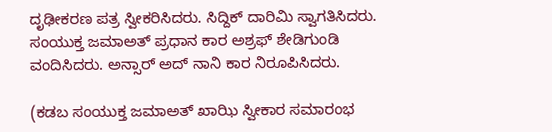ದೃಢೀಕರಣ ಪತ್ರ ಸ್ವೀಕರಿಸಿದರು. ಸಿದ್ದಿಕ್ ದಾರಿಮಿ ಸ್ವಾಗತಿಸಿದರು. ಸಂಯುಕ್ತ ಜಮಾಅತ್ ಪ್ರಧಾನ ಕಾರ ಅಶ್ರಫ್ ಶೇಡಿಗುಂಡಿ ವಂದಿಸಿದರು. ಅನ್ಸಾರ್ ಅದ್ ನಾನಿ ಕಾರ ನಿರೂಪಿಸಿದರು.

(ಕಡಬ ಸಂಯುಕ್ತ ಜಮಾಅತ್ ಖಾಝಿ ಸ್ವೀಕಾರ ಸಮಾರಂಭ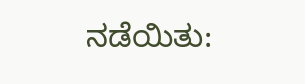ನಡೆಯಿತು: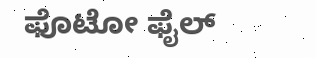ಫೊಟೋ ಫೈಲ್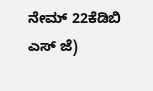ನೇಮ್ 22ಕೆಡಿಬಿ ಎಸ್ ಜೆ)